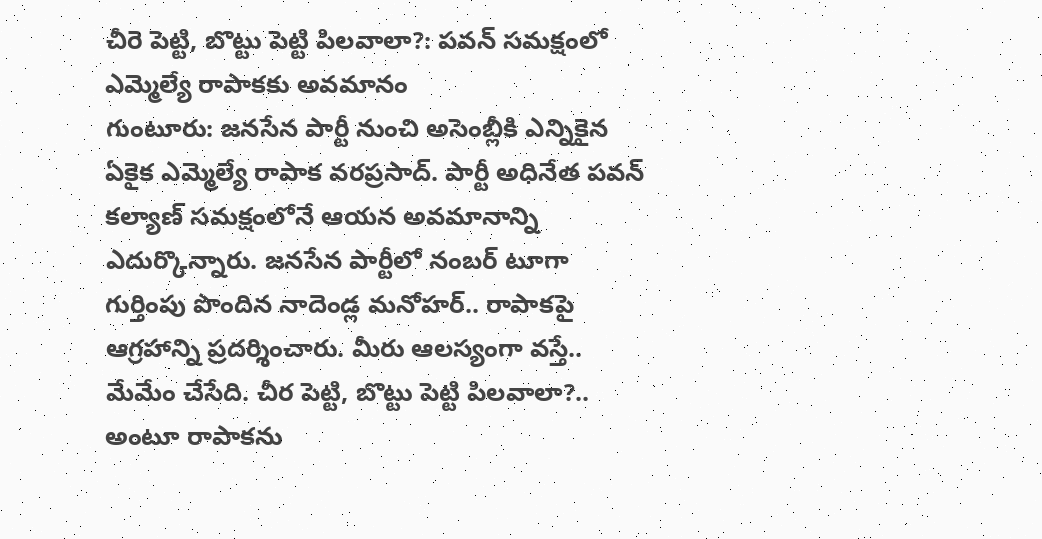చీరె పెట్టి, బొట్టు పెట్టి పిలవాలా?: పవన్ సమక్షంలో ఎమ్మెల్యే రాపాకకు అవమానం
గుంటూరు: జనసేన పార్టీ నుంచి అసెంబ్లీకి ఎన్నికైన ఏకైక ఎమ్మెల్యే రాపాక వరప్రసాద్. పార్టీ అధినేత పవన్ కల్యాణ్ సమక్షంలోనే ఆయన అవమానాన్ని ఎదుర్కొన్నారు. జనసేన పార్టీలో నంబర్ టూగా గుర్తింపు పొందిన నాదెండ్ల మనోహర్.. రాపాకపై ఆగ్రహాన్ని ప్రదర్శించారు. మీరు ఆలస్యంగా వస్తే.. మేమేం చేసేది. చీర పెట్టి, బొట్టు పెట్టి పిలవాలా?.. అంటూ రాపాకను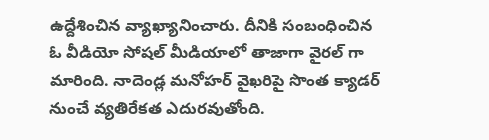ఉద్దేశించిన వ్యాఖ్యానించారు. దీనికి సంబంధించిన ఓ వీడియో సోషల్ మీడియాలో తాజాగా వైరల్ గా మారింది. నాదెండ్ల మనోహర్ వైఖరిపై సొంత క్యాడర్ నుంచే వ్యతిరేకత ఎదురవుతోంది.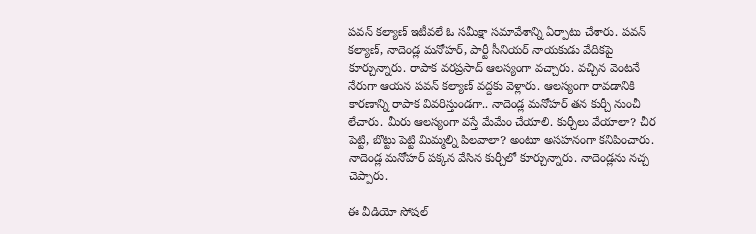పవన్ కల్యాణ్ ఇటీవలే ఓ సమీక్షా సమావేశాన్ని ఏర్పాటు చేశారు. పవన్ కల్యాణ్, నాదెండ్ల మనోహర్, పార్టీ సీనియర్ నాయకుడు వేదికపై కూర్చున్నారు. రాపాక వరప్రసాద్ ఆలస్యంగా వచ్చారు. వచ్చిన వెంటనే నేరుగా ఆయన పవన్ కల్యాణ్ వద్దకు వెళ్లారు. ఆలస్యంగా రావడానికి కారణాన్ని రాపాక వివరిస్తుండగా.. నాదెండ్ల మనోహర్ తన కుర్చీ నుంచీ లేచారు. మీరు ఆలస్యంగా వస్తే మేమేం చేయాలి. కుర్చీలు వేయాలా? చీర పెట్టి, బొట్టు పెట్టి మిమ్మల్ని పిలవాలా? అంటూ అసహనంగా కనిపించారు. నాదెండ్ల మనోహర్ పక్కన వేసిన కుర్చీలో కూర్చున్నారు. నాదెండ్లను నచ్చ చెప్పారు.

ఈ వీడియో సోషల్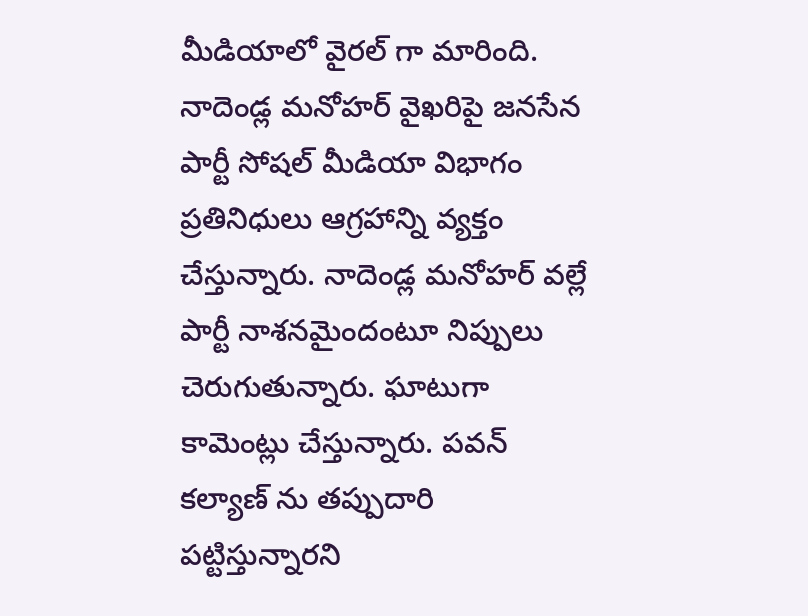మీడియాలో వైరల్ గా మారింది. నాదెండ్ల మనోహర్ వైఖరిపై జనసేన పార్టీ సోషల్ మీడియా విభాగం ప్రతినిధులు ఆగ్రహాన్ని వ్యక్తం చేస్తున్నారు. నాదెండ్ల మనోహర్ వల్లే పార్టీ నాశనమైందంటూ నిప్పులు చెరుగుతున్నారు. ఘాటుగా కామెంట్లు చేస్తున్నారు. పవన్ కల్యాణ్ ను తప్పుదారి పట్టిస్తున్నారని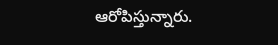ఆరోపిస్తున్నారు.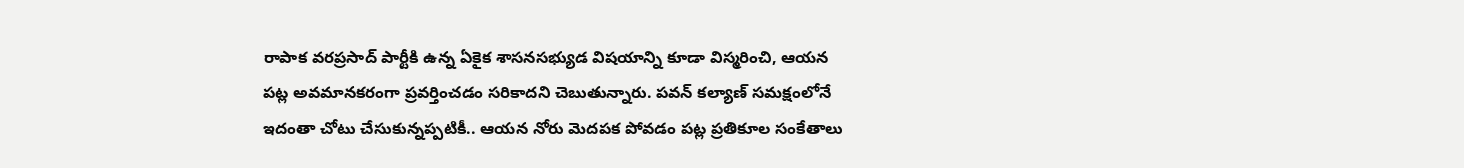రాపాక వరప్రసాద్ పార్టీకి ఉన్న ఏకైక శాసనసభ్యుడ విషయాన్ని కూడా విస్మరించి, ఆయన పట్ల అవమానకరంగా ప్రవర్తించడం సరికాదని చెబుతున్నారు. పవన్ కల్యాణ్ సమక్షంలోనే ఇదంతా చోటు చేసుకున్నప్పటికీ.. ఆయన నోరు మెదపక పోవడం పట్ల ప్రతికూల సంకేతాలు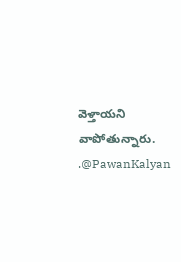వెళ్తాయని వాపోతున్నారు.
.@PawanKalyan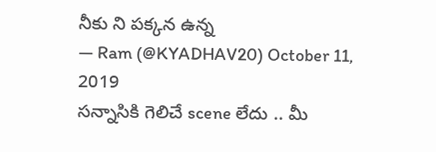నీకు ని పక్కన ఉన్న
— Ram (@KYADHAV20) October 11, 2019
సన్నాసికి గెలిచే scene లేదు .. మీ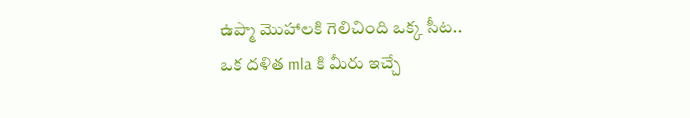ఉప్మా మొహాలకి గెలిచింది ఒక్క సీట..
ఒక దళిత mla కి మీరు ఇచ్చే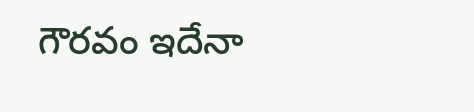గౌరవం ఇదేనా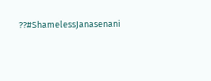??#ShamelessJanasenani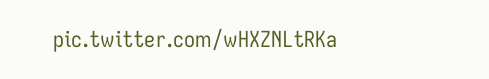pic.twitter.com/wHXZNLtRKa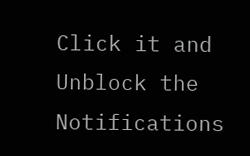Click it and Unblock the Notifications